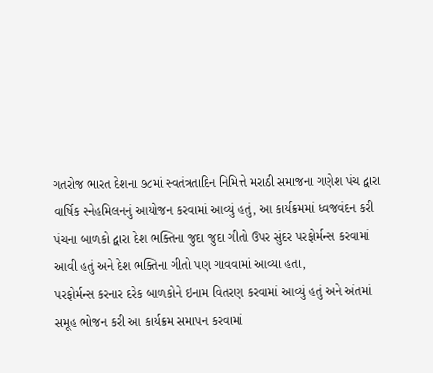ગતરોજ ભારત દેશના ૭૮માં સ્વતંત્રતાદિન નિમિત્તે મરાઠી સમાજના ગણેશ પંચ દ્વારા વાર્ષિક સ્નેહમિલનનું આયોજન કરવામાં આવ્યું હતું, આ કાર્યક્રમમાં ધ્વજવંદન કરી પંચના બાળકો દ્વારા દેશ ભક્તિના જુદા જુદા ગીતો ઉપર સુંદર પરફોર્મન્સ કરવામાં આવી હતું અને દેશ ભક્તિના ગીતો પણ ગાવવામાં આવ્યા હતા,
પરફોર્મન્સ કરનાર દરેક બાળકોને ઇનામ વિતરણ કરવામાં આવ્યું હતું અને અંતમાં સમૂહ ભોજન કરી આ કાર્યક્રમ સમાપન કરવામાં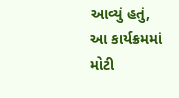આવ્યું હતું, આ કાર્યક્રમમાં મોટી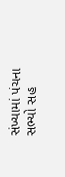સંખ્યામાં પંચના સભ્યો સહ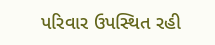પરિવાર ઉપસ્થિત રહી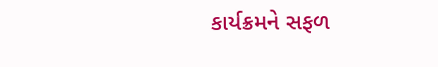કાર્યક્રમને સફળ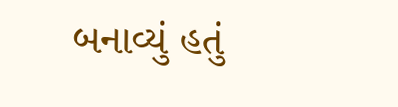બનાવ્યું હતું